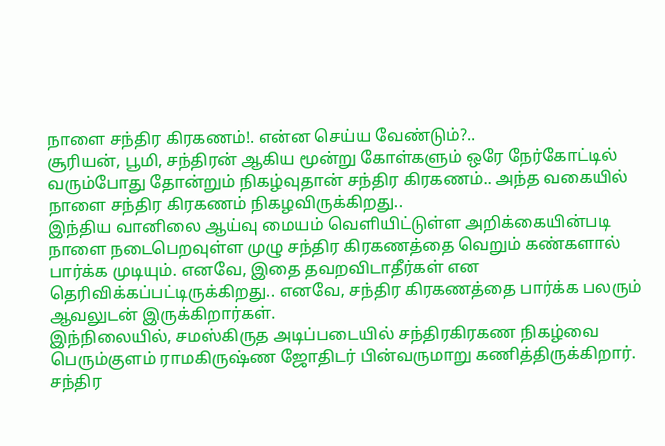நாளை சந்திர கிரகணம்!. என்ன செய்ய வேண்டும்?..
சூரியன், பூமி, சந்திரன் ஆகிய மூன்று கோள்களும் ஒரே நேர்கோட்டில் வரும்போது தோன்றும் நிகழ்வுதான் சந்திர கிரகணம்.. அந்த வகையில் நாளை சந்திர கிரகணம் நிகழவிருக்கிறது..
இந்திய வானிலை ஆய்வு மையம் வெளியிட்டுள்ள அறிக்கையின்படி நாளை நடைபெறவுள்ள முழு சந்திர கிரகணத்தை வெறும் கண்களால் பார்க்க முடியும். எனவே, இதை தவறவிடாதீர்கள் என தெரிவிக்கப்பட்டிருக்கிறது.. எனவே, சந்திர கிரகணத்தை பார்க்க பலரும் ஆவலுடன் இருக்கிறார்கள்.
இந்நிலையில், சமஸ்கிருத அடிப்படையில் சந்திரகிரகண நிகழ்வை பெரும்குளம் ராமகிருஷ்ண ஜோதிடர் பின்வருமாறு கணித்திருக்கிறார்.
சந்திர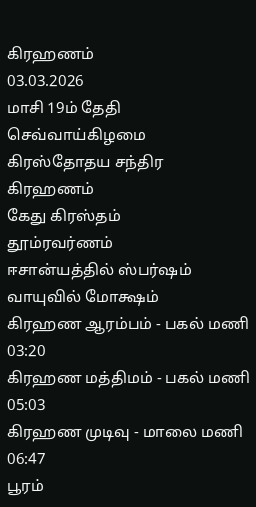கிரஹணம்
03.03.2026
மாசி 19ம் தேதி
செவ்வாய்கிழமை
கிரஸ்தோதய சந்திர கிரஹணம்
கேது கிரஸ்தம்
தூம்ரவர்ணம்
ஈசான்யத்தில் ஸ்பர்ஷம்
வாயுவில் மோக்ஷம்
கிரஹண ஆரம்பம் - பகல் மணி 03:20
கிரஹண மத்திமம் - பகல் மணி 05:03
கிரஹண முடிவு - மாலை மணி 06:47
பூரம்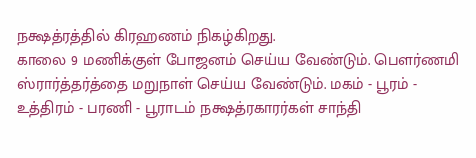நக்ஷத்ரத்தில் கிரஹணம் நிகழ்கிறது.
காலை 9 மணிக்குள் போஜனம் செய்ய வேண்டும். பௌர்ணமி ஸ்ரார்த்தர்த்தை மறுநாள் செய்ய வேண்டும். மகம் - பூரம் - உத்திரம் - பரணி - பூராடம் நக்ஷத்ரகாரர்கள் சாந்தி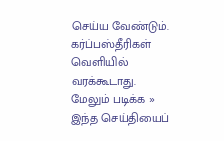செய்ய வேண்டும்.
கர்ப்பஸ்தீரிகள் வெளியில் வரக்கூடாது.
மேலும் படிக்க »
இந்த செய்தியைப்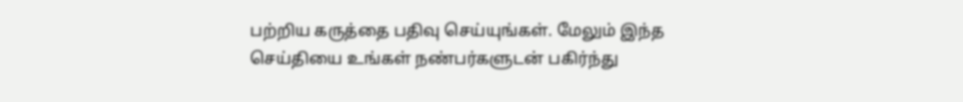பற்றிய கருத்தை பதிவு செய்யுங்கள். மேலும் இந்த செய்தியை உங்கள் நண்பர்களுடன் பகிர்ந்து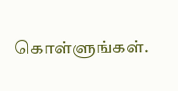கொள்ளுங்கள்.